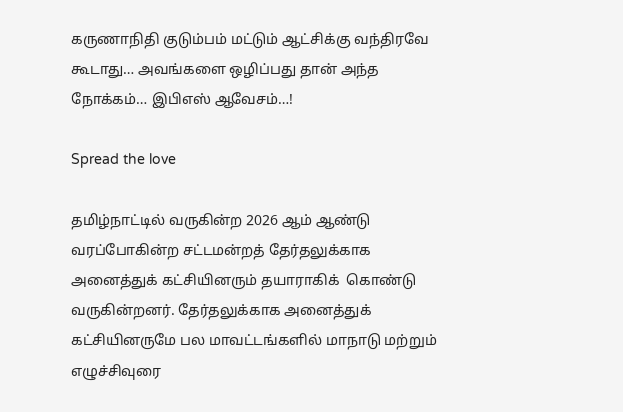கருணாநிதி குடும்பம் மட்டும் ஆட்சிக்கு வந்திரவே கூடாது… அவங்களை ஒழிப்பது தான் அந்த நோக்கம்… இபிஎஸ் ஆவேசம்…!

Spread the love

தமிழ்நாட்டில் வருகின்ற 2026 ஆம் ஆண்டு வரப்போகின்ற சட்டமன்றத் தேர்தலுக்காக அனைத்துக் கட்சியினரும் தயாராகிக்  கொண்டு வருகின்றனர். தேர்தலுக்காக அனைத்துக் கட்சியினருமே பல மாவட்டங்களில் மாநாடு மற்றும் எழுச்சிவுரை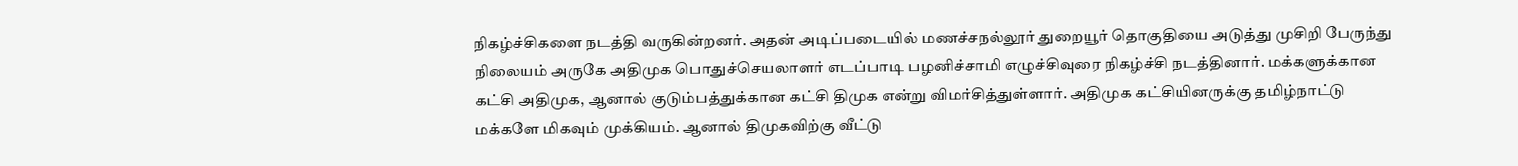நிகழ்ச்சிகளை நடத்தி வருகின்றனர். அதன் அடிப்படையில் மணச்சநல்லூர் துறையூர் தொகுதியை அடுத்து முசிறி பேருந்து நிலையம் அருகே அதிமுக பொதுச்செயலாளர் எடப்பாடி பழனிச்சாமி எழுச்சிவுரை நிகழ்ச்சி நடத்தினார். மக்களுக்கான கட்சி அதிமுக, ஆனால் குடும்பத்துக்கான கட்சி திமுக என்று விமர்சித்துள்ளார். அதிமுக கட்சியினருக்கு தமிழ்நாட்டு மக்களே மிகவும் முக்கியம். ஆனால் திமுகவிற்கு வீட்டு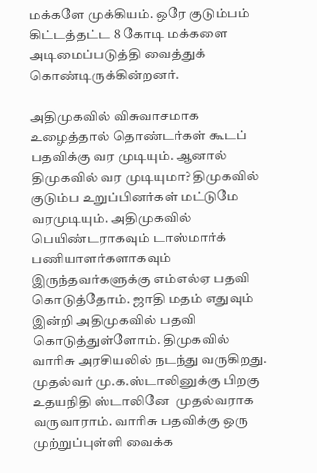மக்களே முக்கியம். ஒரே குடும்பம் கிட்டத்தட்ட 8 கோடி மக்களை அடிமைப்படுத்தி வைத்துக் கொண்டிருக்கின்றனர்.

அதிமுகவில் விசுவாசமாக உழைத்தால் தொண்டர்கள் கூடப்  பதவிக்கு வர முடியும். ஆனால் திமுகவில் வர முடியுமா? திமுகவில் குடும்ப உறுப்பினர்கள் மட்டுமே வரமுடியும். அதிமுகவில் பெயிண்டராகவும் டாஸ்மார்க் பணியாளர்களாகவும் இருந்தவர்களுக்கு எம்எல்ஏ பதவி கொடுத்தோம். ஜாதி மதம் எதுவும் இன்றி அதிமுகவில் பதவி கொடுத்துள்ளோம். திமுகவில் வாரிசு அரசியலில் நடந்து வருகிறது. முதல்வர் மு.க.ஸ்டாலினுக்கு பிறகு உதயநிதி ஸ்டாலினே  முதல்வராக வருவாராம். வாரிசு பதவிக்கு ஒரு முற்றுப்புள்ளி வைக்க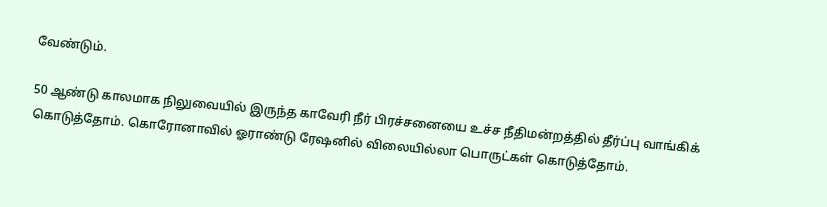வேண்டும்.

50 ஆண்டு காலமாக நிலுவையில் இருந்த காவேரி நீர் பிரச்சனையை உச்ச நீதிமன்றத்தில் தீர்ப்பு வாங்கிக் கொடுத்தோம். கொரோனாவில் ஓராண்டு ரேஷனில் விலையில்லா பொருட்கள் கொடுத்தோம்.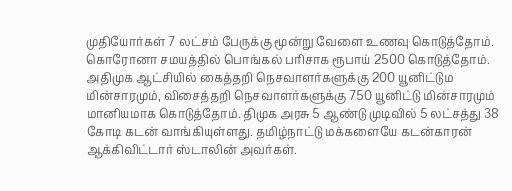முதியோர்கள் 7 லட்சம் பேருக்கு மூன்று வேளை உணவு கொடுத்தோம். கொரோனா சமயத்தில் பொங்கல் பரிசாக ரூபாய் 2500 கொடுத்தோம். அதிமுக ஆட்சியில் கைத்தறி நெசவாளர்களுக்கு 200 யூனிட்டும மின்சாரமும், விசைத்தறி நெசவாளர்களுக்கு 750 யூனிட்டு மின்சாரமும் மானியமாக கொடுத்தோம். திமுக அரசு 5 ஆண்டு முடிவில் 5 லட்சத்து 38 கோடி கடன் வாங்கியுள்ளது. தமிழ்நாட்டு மக்களையே கடன்காரன் ஆக்கிவிட்டார் ஸ்டாலின் அவர்கள்.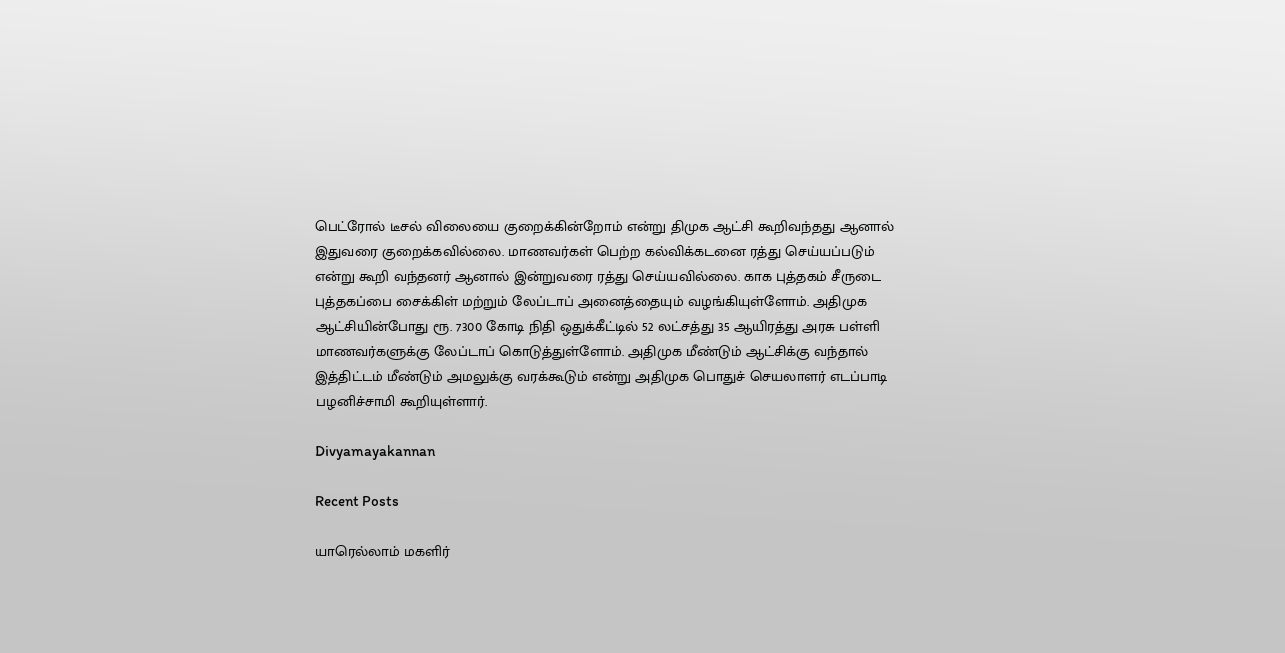பெட்ரோல் டீசல் விலையை குறைக்கின்றோம் என்று திமுக ஆட்சி கூறிவந்தது ஆனால் இதுவரை குறைக்கவில்லை. மாணவர்கள் பெற்ற கல்விக்கடனை ரத்து செய்யப்படும் என்று கூறி வந்தனர் ஆனால் இன்றுவரை ரத்து செய்யவில்லை. காக புத்தகம் சீருடை புத்தகப்பை சைக்கிள் மற்றும் லேப்டாப் அனைத்தையும் வழங்கியுள்ளோம். அதிமுக ஆட்சியின்போது ரூ. 7300 கோடி நிதி ஒதுக்கீட்டில் 52 லட்சத்து 35 ஆயிரத்து அரசு பள்ளி மாணவர்களுக்கு லேப்டாப் கொடுத்துள்ளோம். அதிமுக மீண்டும் ஆட்சிக்கு வந்தால் இத்திட்டம் மீண்டும் அமலுக்கு வரக்கூடும் என்று அதிமுக பொதுச் செயலாளர் எடப்பாடி பழனிச்சாமி கூறியுள்ளார்.

Divyamayakannan

Recent Posts

யாரெல்லாம் மகளிர்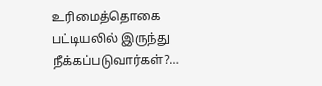உரிமைத்தொகை பட்டியலில் இருந்து நீக்கப்படுவார்கள்?…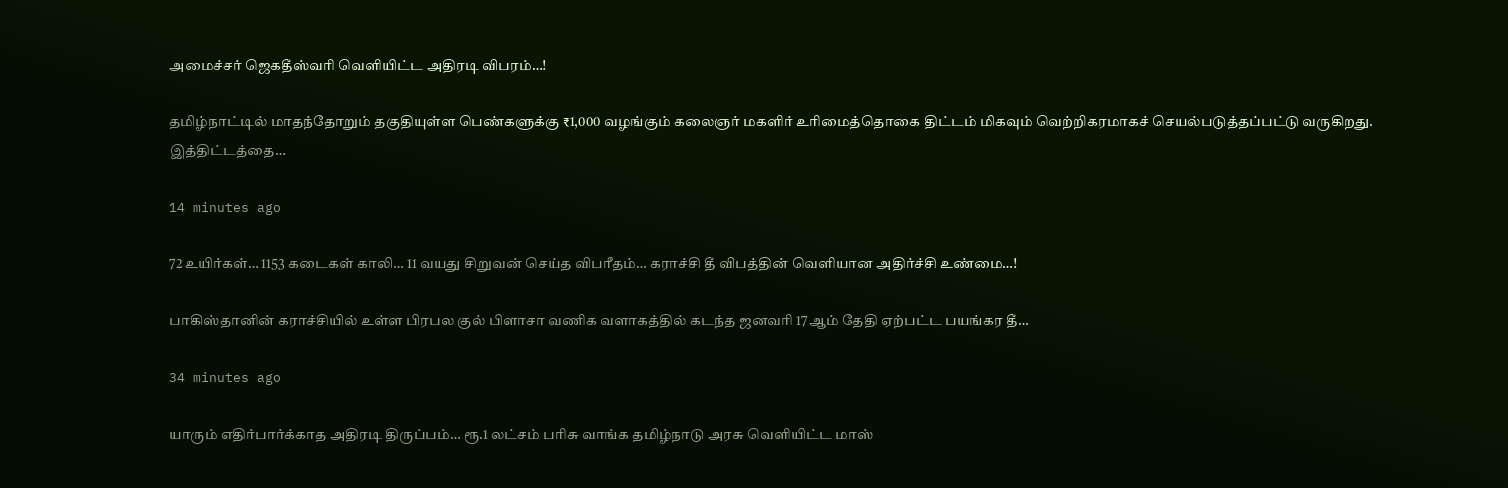அமைச்சர் ஜெகதீஸ்வரி வெளியிட்ட அதிரடி விபரம்…!

தமிழ்நாட்டில் மாதந்தோறும் தகுதியுள்ள பெண்களுக்கு ₹1,000 வழங்கும் கலைஞர் மகளிர் உரிமைத்தொகை திட்டம் மிகவும் வெற்றிகரமாகச் செயல்படுத்தப்பட்டு வருகிறது. இத்திட்டத்தை…

14 minutes ago

72 உயிர்கள்… 1153 கடைகள் காலி… 11 வயது சிறுவன் செய்த விபரீதம்… கராச்சி தீ விபத்தின் வெளியான அதிர்ச்சி உண்மை…!

பாகிஸ்தானின் கராச்சியில் உள்ள பிரபல குல் பிளாசா வணிக வளாகத்தில் கடந்த ஜனவரி 17ஆம் தேதி ஏற்பட்ட பயங்கர தீ…

34 minutes ago

யாரும் எதிர்பார்க்காத அதிரடி திருப்பம்… ரூ.1 லட்சம் பரிசு வாங்க தமிழ்நாடு அரசு வெளியிட்ட மாஸ்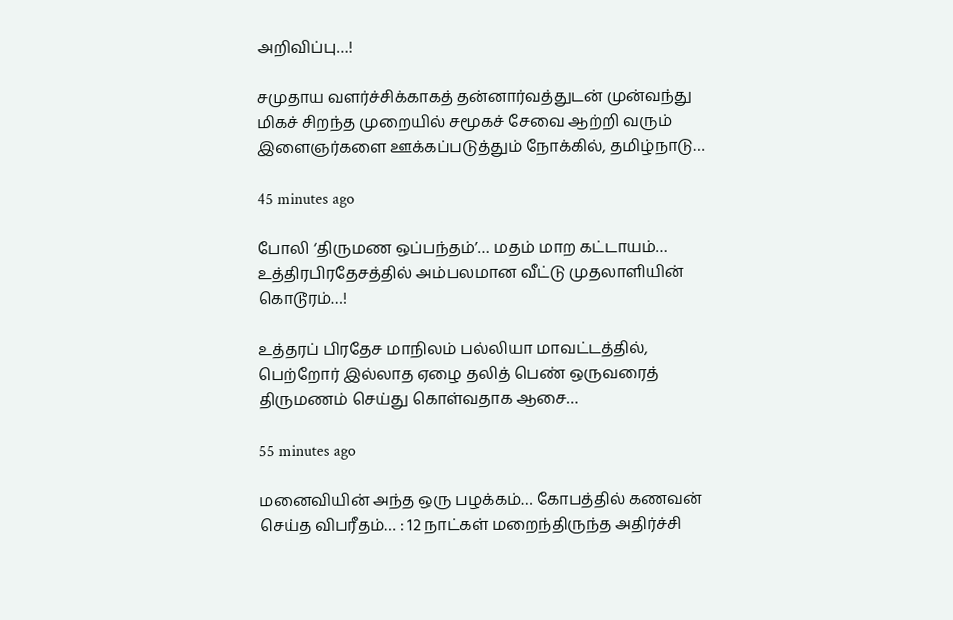அறிவிப்பு…!

சமுதாய வளர்ச்சிக்காகத் தன்னார்வத்துடன் முன்வந்து மிகச் சிறந்த முறையில் சமூகச் சேவை ஆற்றி வரும் இளைஞர்களை ஊக்கப்படுத்தும் நோக்கில், தமிழ்நாடு…

45 minutes ago

போலி ‘திருமண ஒப்பந்தம்’… மதம் மாற கட்டாயம்… உத்திரபிரதேசத்தில் அம்பலமான வீட்டு முதலாளியின் கொடூரம்…!

உத்தரப் பிரதேச மாநிலம் பல்லியா மாவட்டத்தில், பெற்றோர் இல்லாத ஏழை தலித் பெண் ஒருவரைத் திருமணம் செய்து கொள்வதாக ஆசை…

55 minutes ago

மனைவியின் அந்த ஒரு பழக்கம்… கோபத்தில் கணவன் செய்த விபரீதம்… : 12 நாட்கள் மறைந்திருந்த அதிர்ச்சி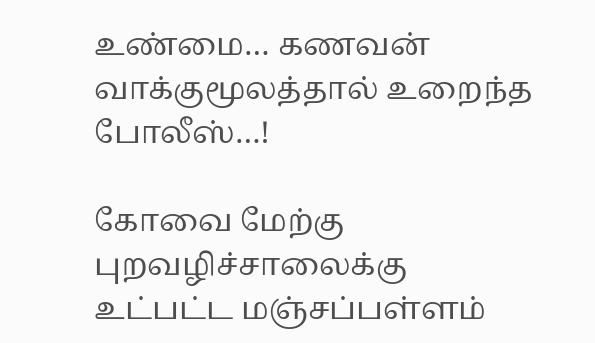உண்மை… கணவன் வாக்குமூலத்தால் உறைந்த போலீஸ்…!

கோவை மேற்கு புறவழிச்சாலைக்கு உட்பட்ட மஞ்சப்பள்ளம்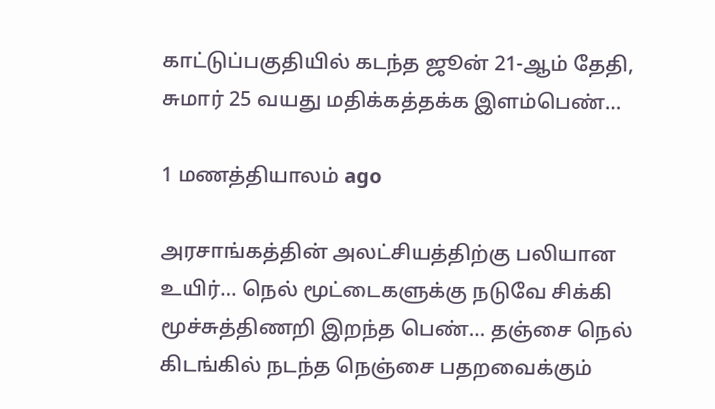காட்டுப்பகுதியில் கடந்த ஜூன் 21-ஆம் தேதி, சுமார் 25 வயது மதிக்கத்தக்க இளம்பெண்…

1 மணத்தியாலம் ago

அரசாங்கத்தின் அலட்சியத்திற்கு பலியான உயிர்… நெல் மூட்டைகளுக்கு நடுவே சிக்கி மூச்சுத்திணறி இறந்த பெண்… தஞ்சை நெல் கிடங்கில் நடந்த நெஞ்சை பதறவைக்கும்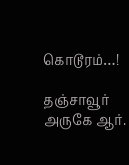கொடூரம்…!

தஞ்சாவூர் அருகே ஆர்.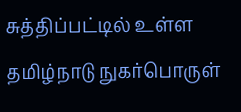சுத்திப்பட்டில் உள்ள தமிழ்நாடு நுகர்பொருள்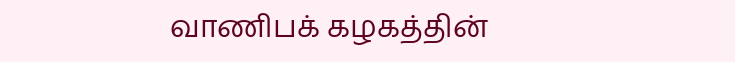வாணிபக் கழகத்தின்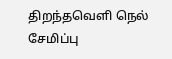திறந்தவெளி நெல் சேமிப்பு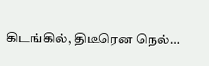கிடங்கில், திடீரென நெல்…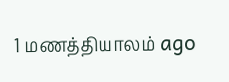1 மணத்தியாலம் ago